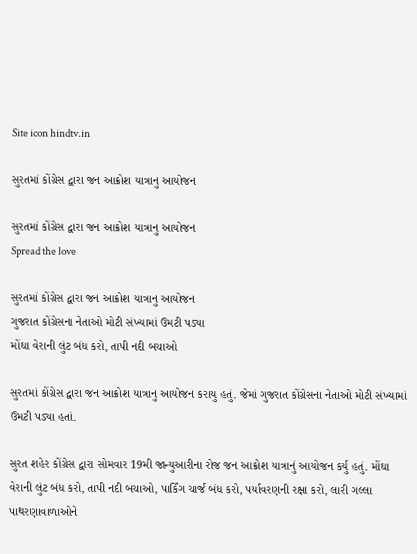Site icon hindtv.in

સુરતમાં કોંગ્રેસ દ્વારા જન આક્રોશ યાત્રાનુ આયોજન

સુરતમાં કોંગ્રેસ દ્વારા જન આક્રોશ યાત્રાનુ આયોજન
Spread the love

સુરતમાં કોંગ્રેસ દ્વારા જન આક્રોશ યાત્રાનુ આયોજન
ગુજરાત કોંગ્રેસના નેતાઓ મોટી સંખ્યામાં ઉમટી પડ્યા
મોંઘા વેરાની લુંટ બંધ કરો, તાપી નદી બચાઓ

સુરતમાં કોંગ્રેસ દ્વારા જન આક્રોશ યાત્રાનુ આયોજન કરાયુ હતું. જેમાં ગુજરાત કોંગ્રેસના નેતાઓ મોટી સંખ્યામાં ઉમટી પડ્યા હતાં.

સુરત શહેર કોંગ્રેસ દ્વારા સોમવાર 19મી જાન્યુઆરીના રોજ જન આક્રોશ યાત્રાનું આયોજન કર્યુ હતું. મોંઘા વેરાની લુંટ બંધ કરો, તાપી નદી બચાઓ, પાર્કિંગ ચાર્જ બંધ કરો, પર્યાવરણની રક્ષા કરો, લારી ગલ્લા પાથરણાવાળાઓને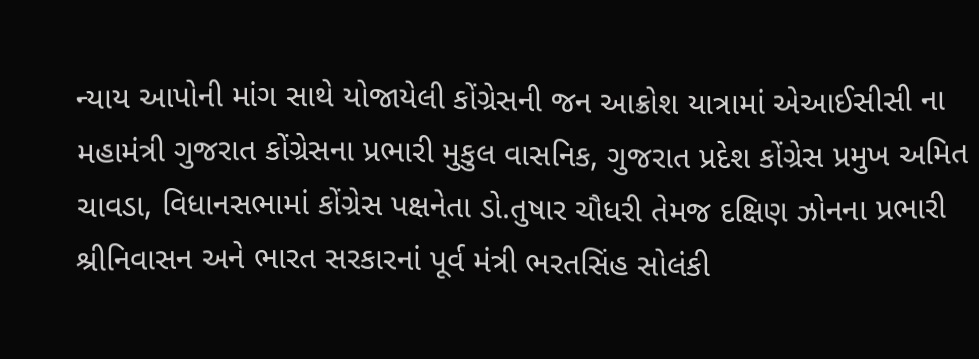ન્યાય આપોની માંગ સાથે યોજાયેલી કોંગ્રેસની જન આક્રોશ યાત્રામાં એઆઈસીસી ના મહામંત્રી ગુજરાત કોંગ્રેસના પ્રભારી મુકુલ વાસનિક, ગુજરાત પ્રદેશ કોંગ્રેસ પ્રમુખ અમિત ચાવડા, વિધાનસભામાં કોંગ્રેસ પક્ષનેતા ડો.તુષાર ચૌધરી તેમજ દક્ષિણ ઝોનના પ્રભારી શ્રીનિવાસન અને ભારત સરકારનાં પૂર્વ મંત્રી ભરતસિંહ સોલંકી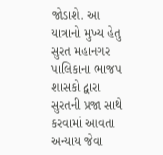જોડાશે. આ યાત્રાનો મુખ્ય હેતુ સુરત મહાનગર પાલિકાના ભાજપ શાસકો દ્વારા સુરતની પ્રજા સાથે કરવામાં આવતા અન્યાય જેવા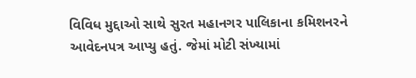વિવિધ મુદ્દાઓ સાથે સુરત મહાનગર પાલિકાના કમિશનરને આવેદનપત્ર આપ્યુ હતું. જેમાં મોટી સંખ્યામાં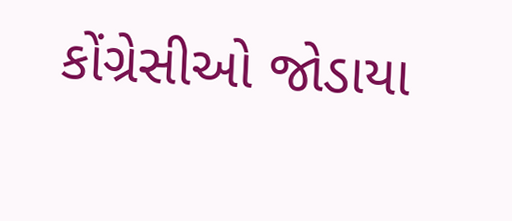કોંગ્રેસીઓ જોડાયા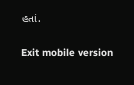હતાં.

Exit mobile version